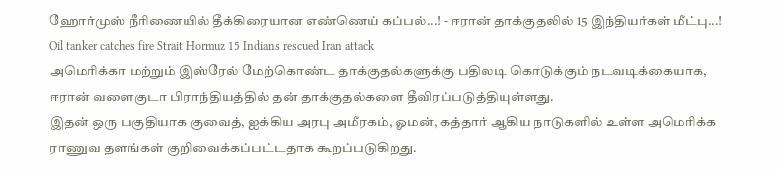ஹோர்முஸ் நீரிணையில் தீக்கிரையான எண்ணெய் கப்பல்...! - ஈரான் தாக்குதலில் 15 இந்தியர்கள் மீட்பு...!
Oil tanker catches fire Strait Hormuz 15 Indians rescued Iran attack
அமெரிக்கா மற்றும் இஸ்ரேல் மேற்கொண்ட தாக்குதல்களுக்கு பதிலடி கொடுக்கும் நடவடிக்கையாக, ஈரான் வளைகுடா பிராந்தியத்தில் தன் தாக்குதல்களை தீவிரப்படுத்தியுள்ளது.
இதன் ஒரு பகுதியாக குவைத், ஐக்கிய அரபு அமீரகம், ஓமன், கத்தார் ஆகிய நாடுகளில் உள்ள அமெரிக்க ராணுவ தளங்கள் குறிவைக்கப்பட்டதாக கூறப்படுகிறது.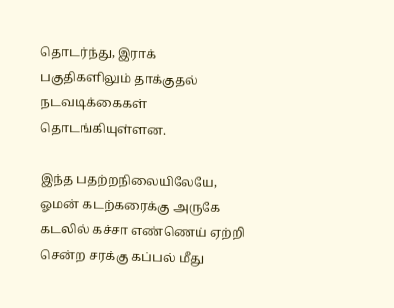தொடர்ந்து, இராக் பகுதிகளிலும் தாக்குதல் நடவடிக்கைகள் தொடங்கியுள்ளன.

இந்த பதற்றநிலையிலேயே, ஓமன் கடற்கரைக்கு அருகே கடலில் கச்சா எண்ணெய் ஏற்றி சென்ற சரக்கு கப்பல் மீது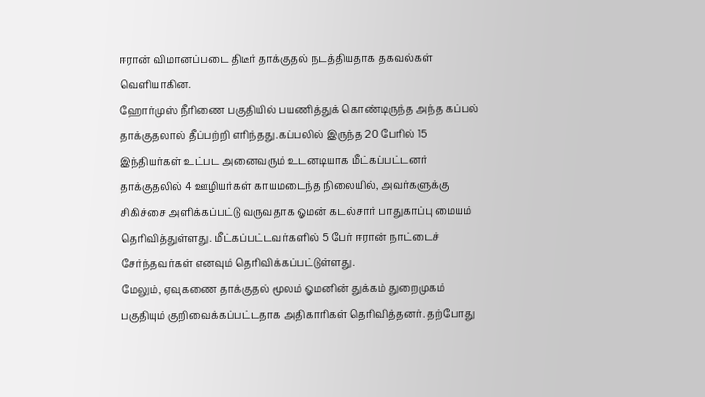ஈரான் விமானப்படை திடீர் தாக்குதல் நடத்தியதாக தகவல்கள் வெளியாகின.
ஹோர்முஸ் நீரிணை பகுதியில் பயணித்துக் கொண்டிருந்த அந்த கப்பல் தாக்குதலால் தீப்பற்றி எரிந்தது.கப்பலில் இருந்த 20 பேரில் 15 இந்தியர்கள் உட்பட அனைவரும் உடனடியாக மீட்கப்பட்டனர்
தாக்குதலில் 4 ஊழியர்கள் காயமடைந்த நிலையில், அவர்களுக்கு சிகிச்சை அளிக்கப்பட்டு வருவதாக ஓமன் கடல்சார் பாதுகாப்பு மையம் தெரிவித்துள்ளது. மீட்கப்பட்டவர்களில் 5 பேர் ஈரான் நாட்டைச் சேர்ந்தவர்கள் எனவும் தெரிவிக்கப்பட்டுள்ளது.
மேலும், ஏவுகணை தாக்குதல் மூலம் ஓமனின் துக்கம் துறைமுகம் பகுதியும் குறிவைக்கப்பட்டதாக அதிகாரிகள் தெரிவித்தனர். தற்போது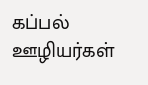கப்பல் ஊழியர்கள்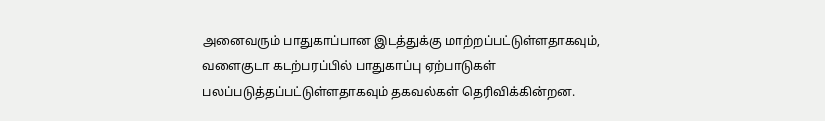அனைவரும் பாதுகாப்பான இடத்துக்கு மாற்றப்பட்டுள்ளதாகவும், வளைகுடா கடற்பரப்பில் பாதுகாப்பு ஏற்பாடுகள் பலப்படுத்தப்பட்டுள்ளதாகவும் தகவல்கள் தெரிவிக்கின்றன.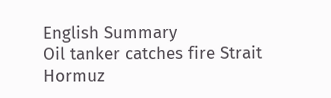English Summary
Oil tanker catches fire Strait Hormuz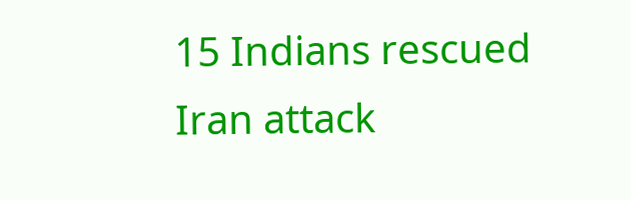15 Indians rescued Iran attack